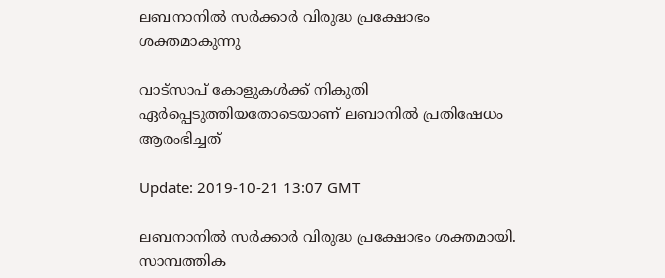ലബനാനില്‍ സര്‍ക്കാര്‍ വിരുദ്ധ പ്രക്ഷോഭം ശക്തമാകുന്നു

വാട്സാപ് കോളുകള്‍ക്ക് നികുതി ഏര്‍പ്പെടുത്തിയതോടെയാണ് ലബാനില്‍ പ്രതിഷേധം ആരംഭിച്ചത്

Update: 2019-10-21 13:07 GMT

ലബനാനില്‍ സര്‍ക്കാര്‍ വിരുദ്ധ പ്രക്ഷോഭം ശക്തമായി. സാമ്പത്തിക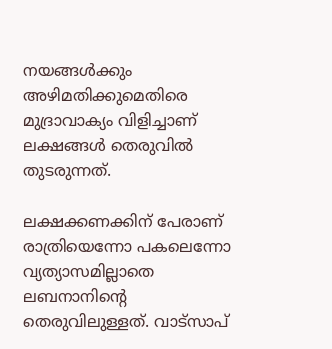നയങ്ങള്‍ക്കും അഴിമതിക്കുമെതിരെ മുദ്രാവാക്യം വിളിച്ചാണ് ലക്ഷങ്ങള്‍ തെരുവില്‍ തുടരുന്നത്.

ലക്ഷക്കണക്കിന് പേരാണ് രാത്രിയെന്നോ പകലെന്നോ വ്യത്യാസമില്ലാതെ ലബനാനിന്റെ തെരുവിലുള്ളത്. വാട്സാപ്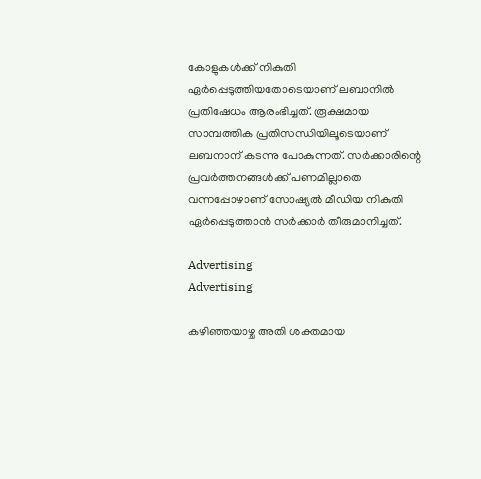കോളുകള്‍ക്ക് നികുതി ഏര്‍പ്പെടുത്തിയതോടെയാണ് ലബാനില്‍ പ്രതിഷേധം ആരംഭിച്ചത്. രൂക്ഷമായ സാമ്പത്തിക പ്രതിസന്ധിയിലൂടെയാണ് ലബനാന് കടന്നു പോകുന്നത്. സര്‍ക്കാരിന്റെ പ്രവര്‍ത്തനങ്ങള്‍ക്ക് പണമില്ലാതെ വന്നപ്പോഴാണ് സോഷ്യല്‍ മീഡിയ നികുതി ഏര്‍പ്പെടുത്താന്‍ സര്‍ക്കാര്‍ തീരുമാനിച്ചത്.

Advertising
Advertising

കഴിഞ്ഞയാഴ്ച അതി ശക്തമായ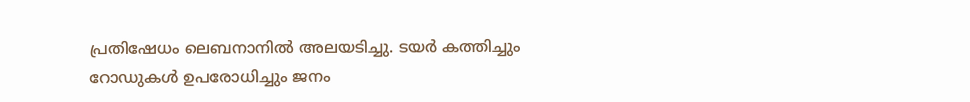പ്രതിഷേധം ലെബനാനില്‍ അലയടിച്ചു. ടയർ കത്തിച്ചും റോഡുകൾ ഉപരോധിച്ചും ജനം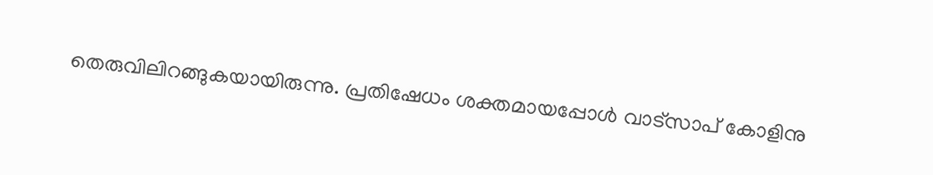തെരുവിലിറങ്ങുകയായിരുന്നു. പ്രതിഷേധം ശക്തമായപ്പോള്‍ വാട്സാപ് കോളിനു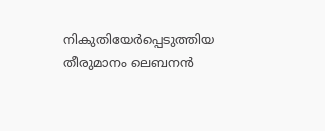നികുതിയേർപ്പെടുത്തിയ തീരുമാനം ലെബനൻ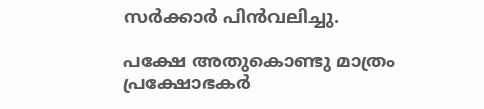സര്‍ക്കാര്‍ പിന്‍വലിച്ചു.

പക്ഷേ അതുകൊണ്ടു മാത്രം പ്രക്ഷോഭകര്‍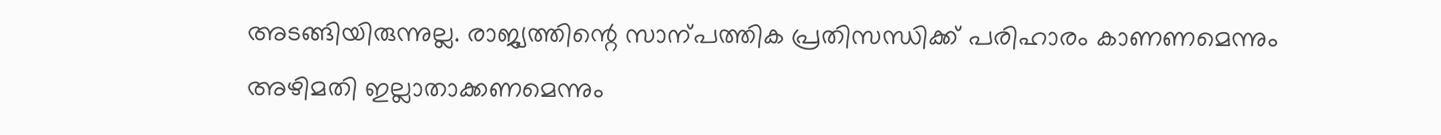അടങ്ങിയിരുന്നുല്ല. രാജ്യത്തിന്റെ സാന്പത്തിക പ്രതിസന്ധിക്ക് പരിഹാരം കാണണമെന്നും അഴിമതി ഇല്ലാതാക്കണമെന്നും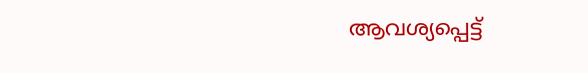ആവശ്യപ്പെട്ട്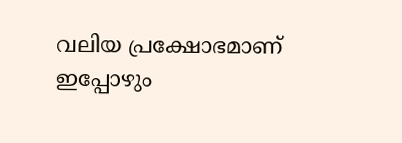വലിയ പ്രക്ഷോഭമാണ് ഇപ്പോഴും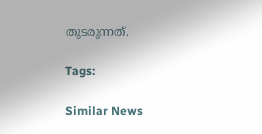തുടരുന്നത്.

Tags:

Similar News